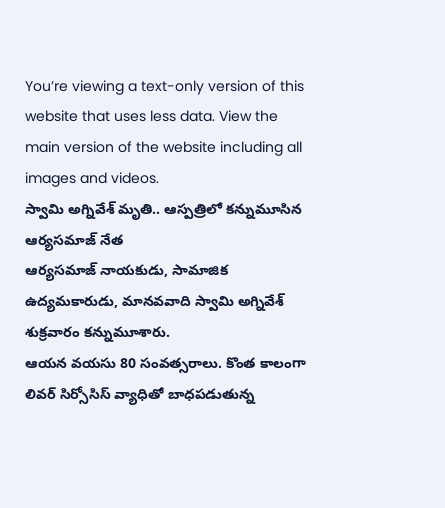You’re viewing a text-only version of this website that uses less data. View the main version of the website including all images and videos.
స్వామి అగ్నివేశ్ మృతి.. ఆస్పత్రిలో కన్నుమూసిన ఆర్యసమాజ్ నేత
ఆర్యసమాజ్ నాయకుడు, సామాజిక ఉద్యమకారుడు, మానవవాది స్వామి అగ్నివేశ్ శుక్రవారం కన్నుమూశారు.
ఆయన వయసు 80 సంవత్సరాలు. కొంత కాలంగా లివర్ సిర్సోసిస్ వ్యాధితో బాధపడుతున్న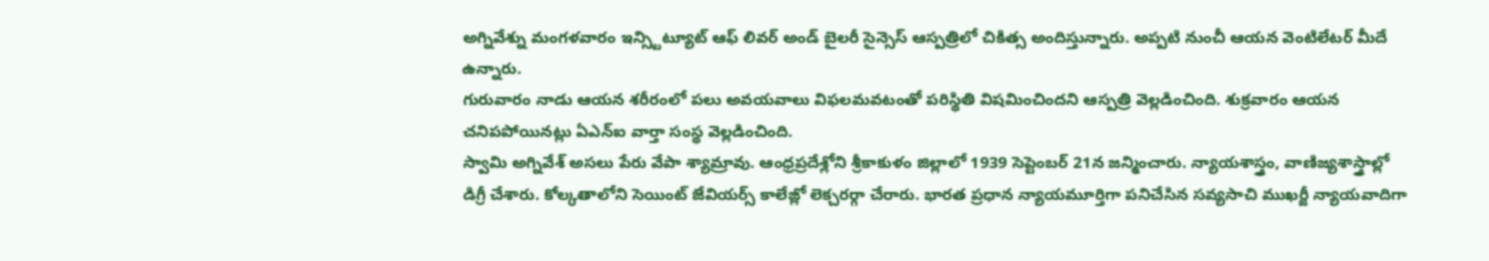అగ్నివేశ్ను మంగళవారం ఇన్స్టిట్యూట్ ఆఫ్ లివర్ అండ్ బైలరీ సైన్సెస్ ఆస్పత్రిలో చికిత్స అందిస్తున్నారు. అప్పటి నుంచీ ఆయన వెంటిలేటర్ మీదే ఉన్నారు.
గురువారం నాడు ఆయన శరీరంలో పలు అవయవాలు విఫలమవటంతో పరిస్థితి విషమించిందని ఆస్పత్రి వెల్లడించింది. శుక్రవారం ఆయన చనిపపోయినట్లు ఏఎన్ఐ వార్తా సంస్థ వెల్లడించింది.
స్వామి అగ్నివేశ్ అసలు పేరు వేపా శ్యామ్రావు. ఆంధ్రప్రదేశ్లోని శ్రీకాకుళం జిల్లాలో 1939 సెప్టెంబర్ 21న జన్మించారు. న్యాయశాస్త్రం, వాణిజ్యశాస్త్రాల్లో డిగ్రీ చేశారు. కోల్కతాలోని సెయింట్ జేవియర్స్ కాలేజ్లో లెక్చరర్గా చేరారు. భారత ప్రధాన న్యాయమూర్తిగా పనిచేసిన సవ్యసాచి ముఖర్జీ న్యాయవాదిగా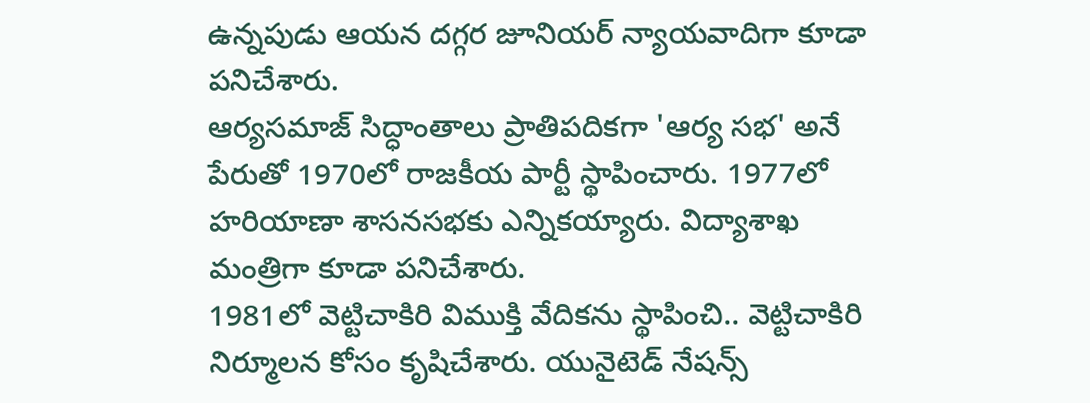ఉన్నపుడు ఆయన దగ్గర జూనియర్ న్యాయవాదిగా కూడా పనిచేశారు.
ఆర్యసమాజ్ సిద్ధాంతాలు ప్రాతిపదికగా 'ఆర్య సభ' అనే పేరుతో 1970లో రాజకీయ పార్టీ స్థాపించారు. 1977లో హరియాణా శాసనసభకు ఎన్నికయ్యారు. విద్యాశాఖ మంత్రిగా కూడా పనిచేశారు.
1981లో వెట్టిచాకిరి విముక్తి వేదికను స్థాపించి.. వెట్టిచాకిరి నిర్మూలన కోసం కృషిచేశారు. యునైటెడ్ నేషన్స్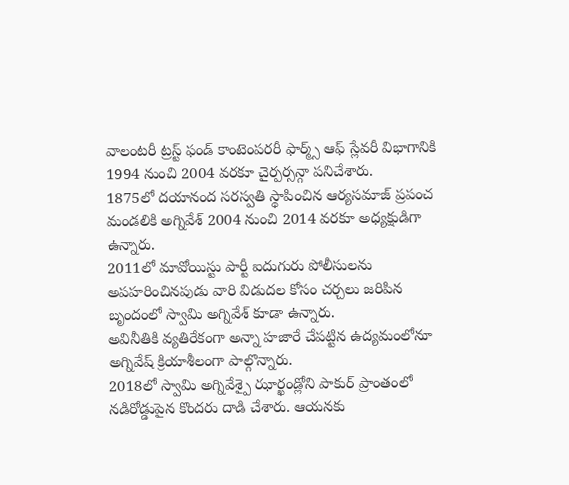వాలంటరీ ట్రస్ట్ ఫండ్ కాంటెంపరరీ ఫార్మ్స్ ఆఫ్ స్లేవరీ విభాగానికి 1994 నుంచి 2004 వరకూ చైర్పర్సన్గా పనిచేశారు.
1875లో దయానంద సరస్వతి స్థాపించిన ఆర్యసమాజ్ ప్రపంచ మండలికి అగ్నివేశ్ 2004 నుంచి 2014 వరకూ అధ్యక్షుడిగా ఉన్నారు.
2011లో మావోయిస్టు పార్టీ ఐదుగురు పోలీసులను అపహరించినపుడు వారి విడుదల కోసం చర్చలు జరిపిన బృందంలో స్వామి అగ్నివేశ్ కూడా ఉన్నారు.
అవినీతికి వ్యతిరేకంగా అన్నా హజారే చేపట్టిన ఉద్యమంలోనూ అగ్నివేష్ క్రియాశీలంగా పాల్గొన్నారు.
2018లో స్వామి అగ్నివేశ్పై ఝార్ఖండ్లోని పాకుర్ ప్రాంతంలో నడిరోడ్డుపైన కొందరు దాడి చేశారు. ఆయనకు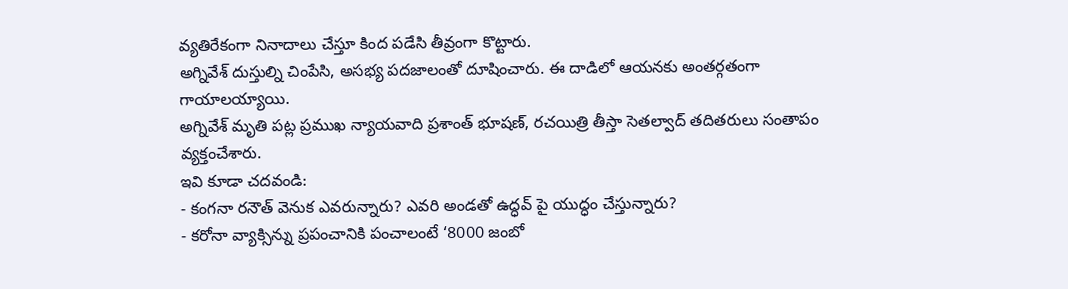వ్యతిరేకంగా నినాదాలు చేస్తూ కింద పడేసి తీవ్రంగా కొట్టారు.
అగ్నివేశ్ దుస్తుల్ని చింపేసి, అసభ్య పదజాలంతో దూషించారు. ఈ దాడిలో ఆయనకు అంతర్గతంగా గాయాలయ్యాయి.
అగ్నివేశ్ మృతి పట్ల ప్రముఖ న్యాయవాది ప్రశాంత్ భూషణ్, రచయిత్రి తీస్తా సెతల్వాద్ తదితరులు సంతాపం వ్యక్తంచేశారు.
ఇవి కూడా చదవండి:
- కంగనా రనౌత్ వెనుక ఎవరున్నారు? ఎవరి అండతో ఉద్ధవ్ పై యుద్ధం చేస్తున్నారు?
- కరోనా వ్యాక్సిన్ను ప్రపంచానికి పంచాలంటే ‘8000 జంబో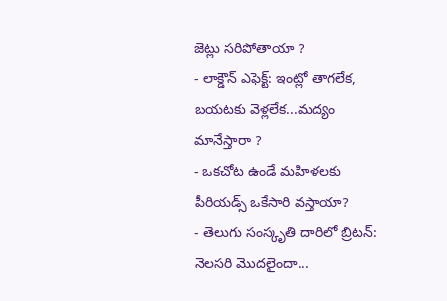జెట్లు సరిపోతాయా ?
- లాక్డౌన్ ఎఫెక్ట్: ఇంట్లో తాగలేక, బయటకు వెళ్లలేక...మద్యం మానేస్తారా ?
- ఒకచోట ఉండే మహిళలకు పీరియడ్స్ ఒకేసారి వస్తాయా?
- తెలుగు సంస్కృతి దారిలో బ్రిటన్: నెలసరి మొదలైందా...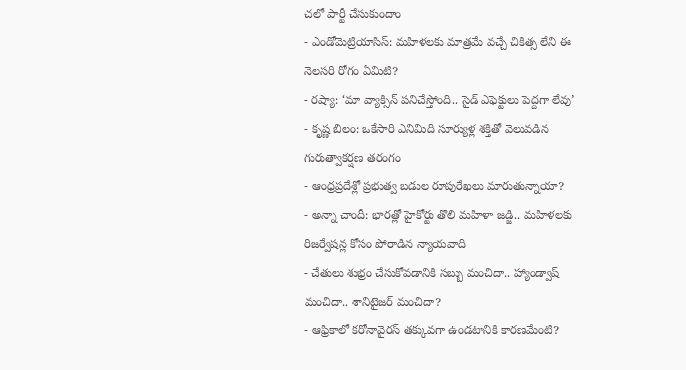చలో పార్టీ చేసుకుందాం
- ఎండోమెట్రియాసిస్: మహిళలకు మాత్రమే వచ్చే చికిత్స లేని ఈ నెలసరి రోగం ఏమిటి?
- రష్యా: ‘మా వ్యాక్సిన్ పనిచేస్తోంది.. సైడ్ ఎఫెక్టులు పెద్దగా లేవు’
- కృష్ణ బిలం: ఒకేసారి ఎనిమిది సూర్యుళ్ల శక్తితో వెలువడిన గురుత్వాకర్షణ తరంగం
- ఆంధ్రప్రదేశ్లో ప్రభుత్వ బడుల రూపురేఖలు మారుతున్నాయా?
- అన్నా చాందీ: భారత్లో హైకోర్టు తొలి మహిళా జడ్జి.. మహిళలకు రిజర్వేషన్ల కోసం పోరాడిన న్యాయవాది
- చేతులు శుభ్రం చేసుకోవడానికి సబ్బు మంచిదా.. హ్యాండ్వాష్ మంచిదా.. శానిటైజర్ మంచిదా?
- ఆఫ్రికాలో కరోనావైరస్ తక్కువగా ఉండటానికి కారణమేంటి?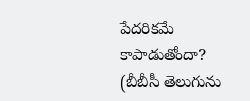పేదరికమే కాపాడుతోందా?
(బీబీసీ తెలుగును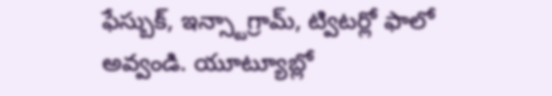ఫేస్బుక్, ఇన్స్టాగ్రామ్, ట్విటర్లో ఫాలో అవ్వండి. యూట్యూబ్లో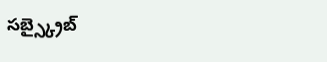సబ్స్క్రైబ్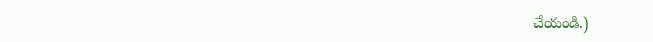చేయండి.)